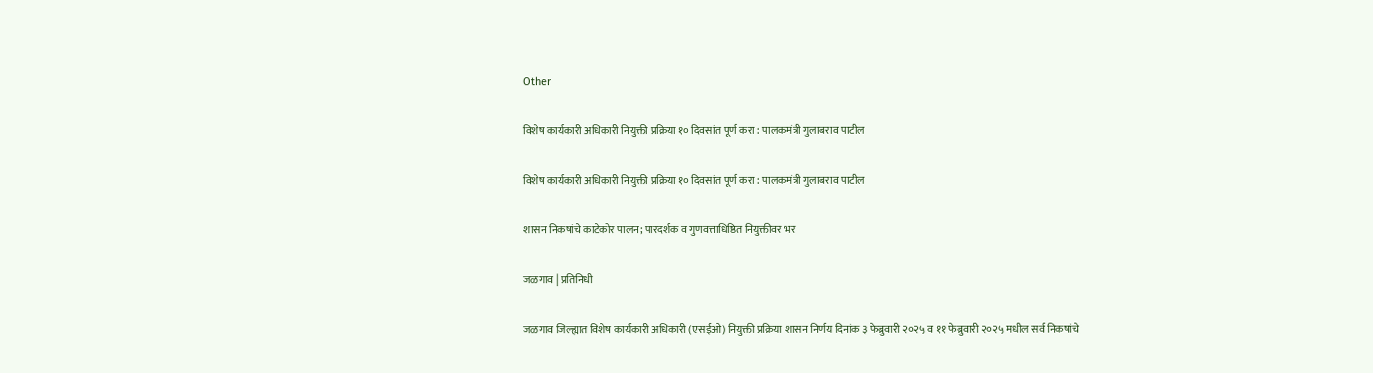Other

विशेष कार्यकारी अधिकारी नियुक्ती प्रक्रिया १० दिवसांत पूर्ण करा : पालकमंत्री गुलाबराव पाटील

विशेष कार्यकारी अधिकारी नियुक्ती प्रक्रिया १० दिवसांत पूर्ण करा : पालकमंत्री गुलाबराव पाटील

शासन निकषांचे काटेकोर पालन; पारदर्शक व गुणवत्ताधिष्ठित नियुक्तीवर भर

जळगाव | प्रतिनिधी

जळगाव जिल्ह्यात विशेष कार्यकारी अधिकारी (एसईओ) नियुक्ती प्रक्रिया शासन निर्णय दिनांक ३ फेब्रुवारी २०२५ व ११ फेब्रुवारी २०२५ मधील सर्व निकषांचे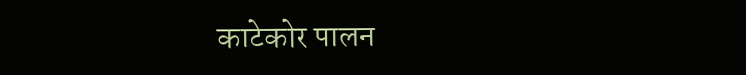काटेकोर पालन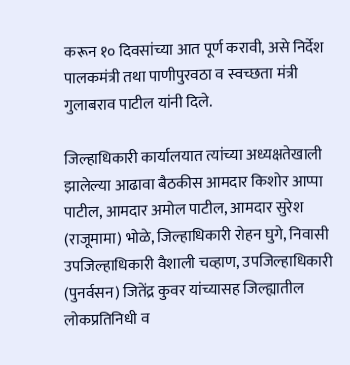करून १० दिवसांच्या आत पूर्ण करावी, असे निर्देश पालकमंत्री तथा पाणीपुरवठा व स्वच्छता मंत्री गुलाबराव पाटील यांनी दिले.

जिल्हाधिकारी कार्यालयात त्यांच्या अध्यक्षतेखाली झालेल्या आढावा बैठकीस आमदार किशोर आप्पा पाटील, आमदार अमोल पाटील, आमदार सुरेश (राजूमामा) भोळे, जिल्हाधिकारी रोहन घुगे, निवासी उपजिल्हाधिकारी वैशाली चव्हाण, उपजिल्हाधिकारी (पुनर्वसन) जितेंद्र कुवर यांच्यासह जिल्ह्यातील लोकप्रतिनिधी व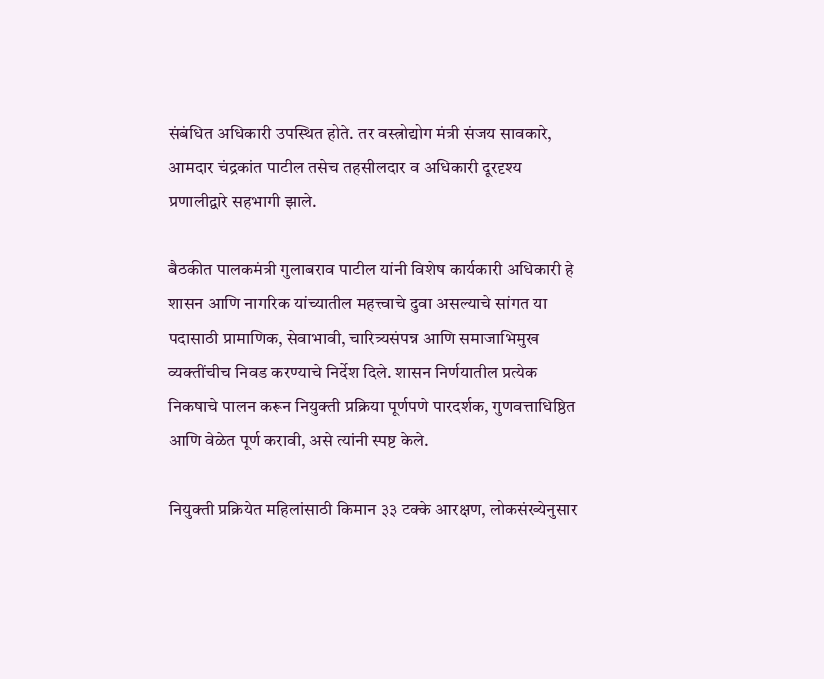संबंधित अधिकारी उपस्थित होते. तर वस्त्रोद्योग मंत्री संजय सावकारे, आमदार चंद्रकांत पाटील तसेच तहसीलदार व अधिकारी दूरदृश्य प्रणालीद्वारे सहभागी झाले.

बैठकीत पालकमंत्री गुलाबराव पाटील यांनी विशेष कार्यकारी अधिकारी हे शासन आणि नागरिक यांच्यातील महत्त्वाचे दुवा असल्याचे सांगत या पदासाठी प्रामाणिक, सेवाभावी, चारित्र्यसंपन्न आणि समाजाभिमुख व्यक्तींचीच निवड करण्याचे निर्देश दिले. शासन निर्णयातील प्रत्येक निकषाचे पालन करून नियुक्ती प्रक्रिया पूर्णपणे पारदर्शक, गुणवत्ताधिष्ठित आणि वेळेत पूर्ण करावी, असे त्यांनी स्पष्ट केले.

नियुक्ती प्रक्रियेत महिलांसाठी किमान ३३ टक्के आरक्षण, लोकसंख्येनुसार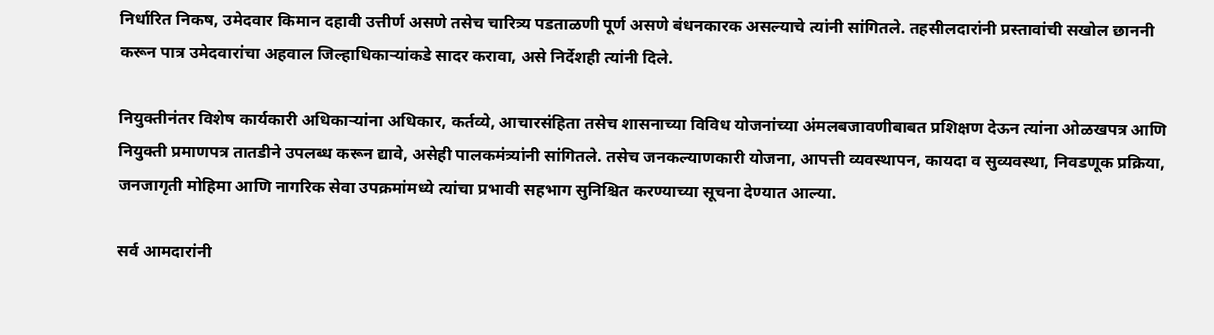निर्धारित निकष, उमेदवार किमान दहावी उत्तीर्ण असणे तसेच चारित्र्य पडताळणी पूर्ण असणे बंधनकारक असल्याचे त्यांनी सांगितले. तहसीलदारांनी प्रस्तावांची सखोल छाननी करून पात्र उमेदवारांचा अहवाल जिल्हाधिकाऱ्यांकडे सादर करावा, असे निर्देशही त्यांनी दिले.

नियुक्तीनंतर विशेष कार्यकारी अधिकाऱ्यांना अधिकार, कर्तव्ये, आचारसंहिता तसेच शासनाच्या विविध योजनांच्या अंमलबजावणीबाबत प्रशिक्षण देऊन त्यांना ओळखपत्र आणि नियुक्ती प्रमाणपत्र तातडीने उपलब्ध करून द्यावे, असेही पालकमंत्र्यांनी सांगितले. तसेच जनकल्याणकारी योजना, आपत्ती व्यवस्थापन, कायदा व सुव्यवस्था, निवडणूक प्रक्रिया, जनजागृती मोहिमा आणि नागरिक सेवा उपक्रमांमध्ये त्यांचा प्रभावी सहभाग सुनिश्चित करण्याच्या सूचना देण्यात आल्या.

सर्व आमदारांनी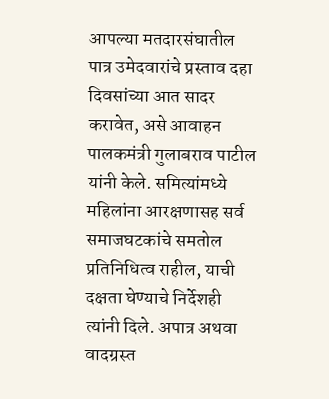आपल्या मतदारसंघातील पात्र उमेदवारांचे प्रस्ताव दहा दिवसांच्या आत सादर करावेत, असे आवाहन पालकमंत्री गुलाबराव पाटील यांनी केले. समित्यांमध्ये महिलांना आरक्षणासह सर्व समाजघटकांचे समतोल प्रतिनिधित्व राहील, याची दक्षता घेण्याचे निर्देशही त्यांनी दिले. अपात्र अथवा वादग्रस्त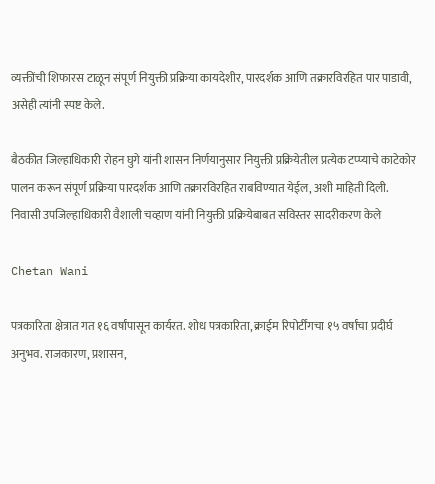व्यक्तींची शिफारस टाळून संपूर्ण नियुक्ती प्रक्रिया कायदेशीर, पारदर्शक आणि तक्रारविरहित पार पाडावी, असेही त्यांनी स्पष्ट केले.

बैठकीत जिल्हाधिकारी रोहन घुगे यांनी शासन निर्णयानुसार नियुक्ती प्रक्रियेतील प्रत्येक टप्प्याचे काटेकोर पालन करून संपूर्ण प्रक्रिया पारदर्शक आणि तक्रारविरहित राबविण्यात येईल, अशी माहिती दिली. निवासी उपजिल्हाधिकारी वैशाली चव्हाण यांनी नियुक्ती प्रक्रियेबाबत सविस्तर सादरीकरण केले

Chetan Wani

पत्रकारिता क्षेत्रात गत १६ वर्षांपासून कार्यरत. शोध पत्रकारिता, क्राईम रिपोर्टींगचा १५ वर्षांचा प्रदीर्घ अनुभव. राजकारण, प्रशासन,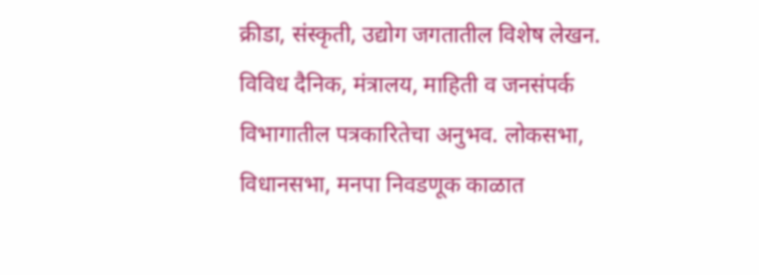क्रीडा, संस्कृती, उद्योग जगतातील विशेष लेखन. विविध दैनिक, मंत्रालय, माहिती व जनसंपर्क विभागातील पत्रकारितेचा अनुभव. लोकसभा, विधानसभा, मनपा निवडणूक काळात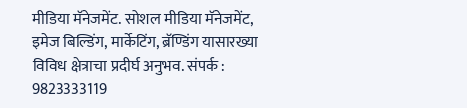मीडिया मॅनेजमेंट. सोशल मीडिया मॅनेजमेंट, इमेज बिल्डिंग, मार्केटिंग, ब्रॅण्डिंग यासारख्या विविध क्षेत्राचा प्रदीर्घ अनुभव. संपर्क : 9823333119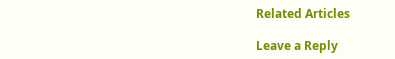Related Articles

Leave a Reply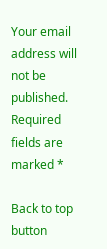Your email address will not be published. Required fields are marked *

Back to top button